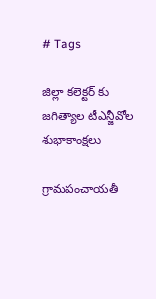# Tags

జిల్లా కలెక్టర్ కు జగిత్యాల టీఎన్జీవోల శుభాకాంక్షలు

గ్రామపంచాయతీ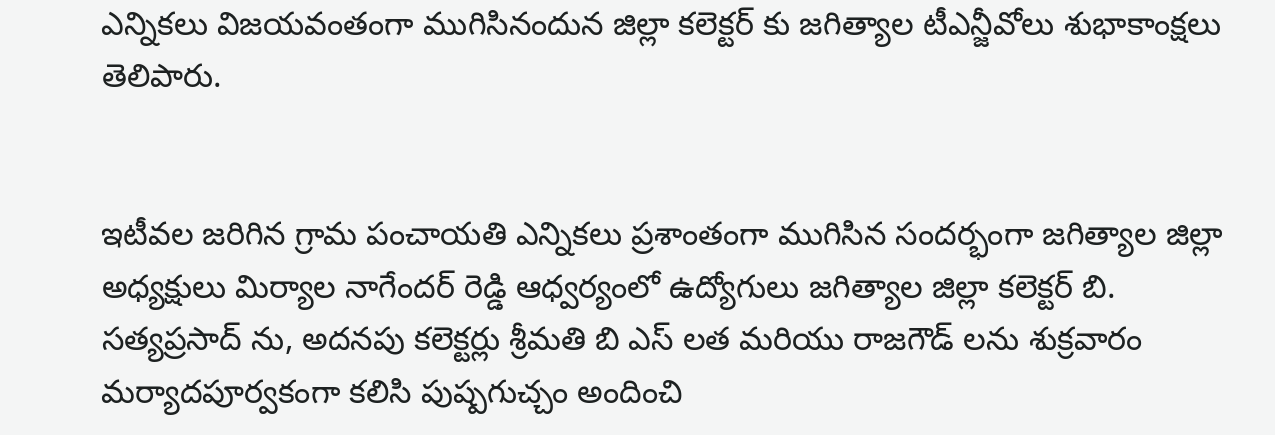ఎన్నికలు విజయవంతంగా ముగిసినందున జిల్లా కలెక్టర్ కు జగిత్యాల టీఎన్జీవోలు శుభాకాంక్షలు తెలిపారు.


ఇటీవల జరిగిన గ్రామ పంచాయతి ఎన్నికలు ప్రశాంతంగా ముగిసిన సందర్భంగా జగిత్యాల జిల్లా అధ్యక్షులు మిర్యాల నాగేందర్ రెడ్డి ఆధ్వర్యంలో ఉద్యోగులు జగిత్యాల జిల్లా కలెక్టర్ బి. సత్యప్రసాద్ ను, అదనపు కలెక్టర్లు శ్రీమతి బి ఎస్ లత మరియు రాజగౌడ్ లను శుక్రవారం మర్యాదపూర్వకంగా కలిసి పుష్పగుచ్చం అందించి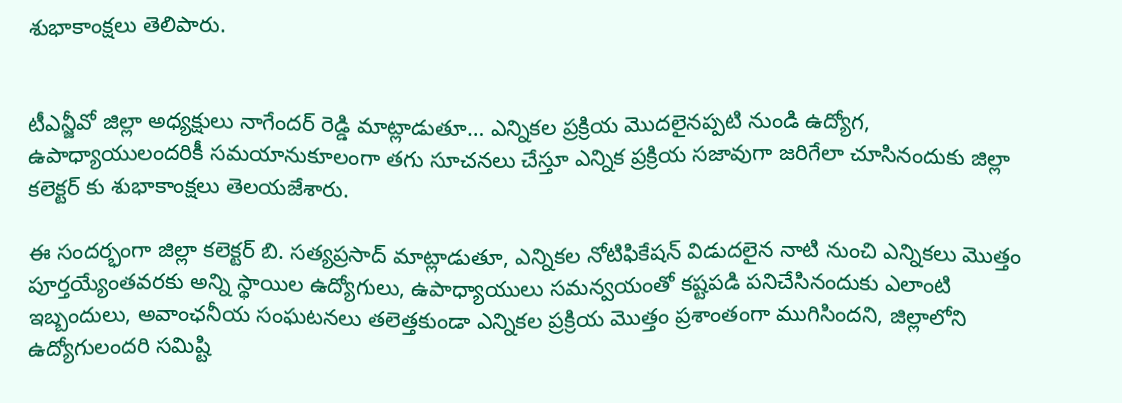శుభాకాంక్షలు తెలిపారు.


టీఎన్జీవో జిల్లా అధ్యక్షులు నాగేందర్ రెడ్డి మాట్లాడుతూ… ఎన్నికల ప్రక్రియ మొదలైనప్పటి నుండి ఉద్యోగ, ఉపాధ్యాయులందరికీ సమయానుకూలంగా తగు సూచనలు చేస్తూ ఎన్నిక ప్రక్రియ సజావుగా జరిగేలా చూసినందుకు జిల్లా కలెక్టర్ కు శుభాకాంక్షలు తెలయజేశారు.

ఈ సందర్భంగా జిల్లా కలెక్టర్ బి. సత్యప్రసాద్ మాట్లాడుతూ, ఎన్నికల నోటిఫికేషన్ విడుదలైన నాటి నుంచి ఎన్నికలు మొత్తం పూర్తయ్యేంతవరకు అన్ని స్థాయిల ఉద్యోగులు, ఉపాధ్యాయులు సమన్వయంతో కష్టపడి పనిచేసినందుకు ఎలాంటి ఇబ్బందులు, అవాంఛనీయ సంఘటనలు తలెత్తకుండా ఎన్నికల ప్రక్రియ మొత్తం ప్రశాంతంగా ముగిసిందని, జిల్లాలోని ఉద్యోగులందరి సమిష్టి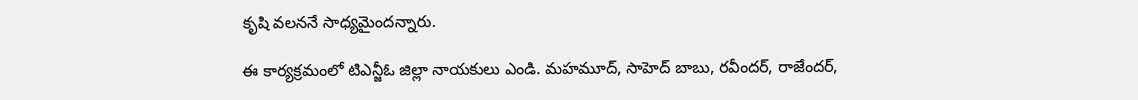కృషి వలననే సాధ్యమైందన్నారు.

ఈ కార్యక్రమంలో టిఎన్జీఓ జిల్లా నాయకులు ఎండి. మహమూద్, సాహెద్ బాబు, రవీందర్, రాజేందర్,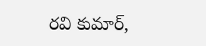రవి కుమార్,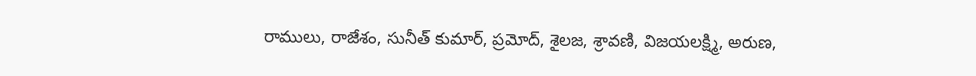రాములు, రాజేశం, సునీత్ కుమార్, ప్రమోద్, శైలజ, శ్రావణి, విజయలక్ష్మి, అరుణ,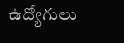ఉద్యోగులు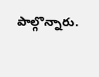పాల్గొన్నారు.